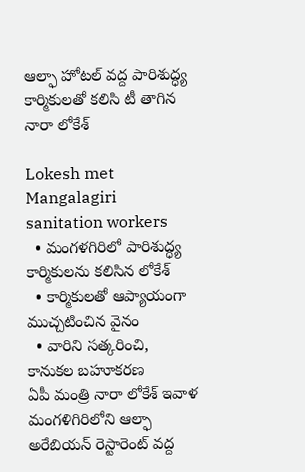ఆల్ఫా హోటల్ వద్ద పారిశుద్ధ్య కార్మికులతో కలిసి టీ తాగిన నారా లోకేశ్

Lokesh met Mangalagiri sanitation workers
  • మంగళగిరిలో పారిశుద్ధ్య కార్మికులను కలిసిన లోకేశ్
  • కార్మికులతో ఆప్యాయంగా ముచ్చటించిన వైనం
  • వారిని సత్కరించి, కానుకల బహూకరణ
ఏపీ మంత్రి నారా లోకేశ్ ఇవాళ మంగళిగిరిలోని ఆల్ఫా అరేబియన్ రెస్టారెంట్ వద్ద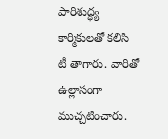పారిశుద్ధ్య కార్మికులతో కలిసి టీ తాగారు. వారితో ఉల్లాసంగా ముచ్చటించారు.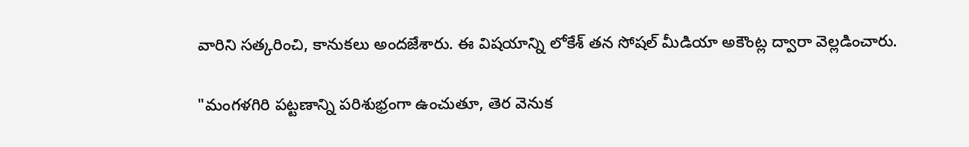వారిని సత్కరించి, కానుకలు అందజేశారు. ఈ విషయాన్ని లోకేశ్ తన సోషల్ మీడియా అకౌంట్ల ద్వారా వెల్లడించారు.

"మంగళగిరి పట్టణాన్ని పరిశుభ్రంగా ఉంచుతూ, తెర వెనుక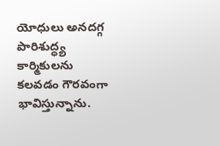యోధులు అనదగ్గ పారిశుద్ధ్య కార్మికులను కలవడం గౌరవంగా భావిస్తున్నాను.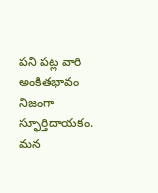పని పట్ల వారి అంకితభావం నిజంగా స్ఫూర్తిదాయకం. మన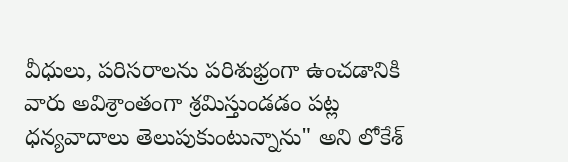వీధులు, పరిసరాలను పరిశుభ్రంగా ఉంచడానికి వారు అవిశ్రాంతంగా శ్రమిస్తుండడం పట్ల ధన్యవాదాలు తెలుపుకుంటున్నాను" అని లోకేశ్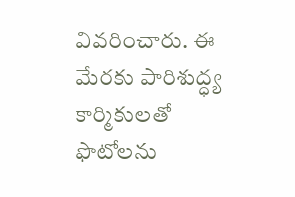వివరించారు. ఈ మేరకు పారిశుద్ధ్య కార్మికులతో ఫొటోలను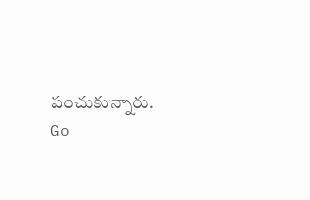పంచుకున్నారు.
Go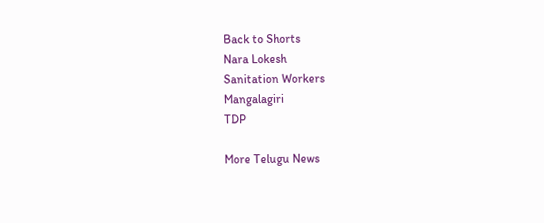Back to Shorts
Nara Lokesh
Sanitation Workers
Mangalagiri
TDP

More Telugu News